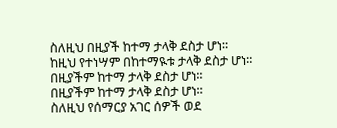ስለዚህ በዚያች ከተማ ታላቅ ደስታ ሆነ።
ከዚህ የተነሣም በከተማዪቱ ታላቅ ደስታ ሆነ።
በዚያችም ከተማ ታላቅ ደስታ ሆነ።
በዚያችም ከተማ ታላቅ ደስታ ሆነ።
ስለዚህ የሰማርያ አገር ሰዎች ወደ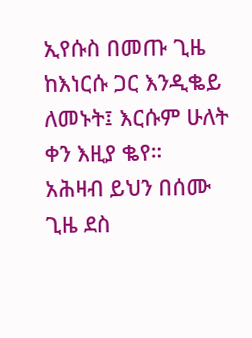ኢየሱስ በመጡ ጊዜ ከእነርሱ ጋር እንዲቈይ ለመኑት፤ እርሱም ሁለት ቀን እዚያ ቈየ።
አሕዛብ ይህን በሰሙ ጊዜ ደስ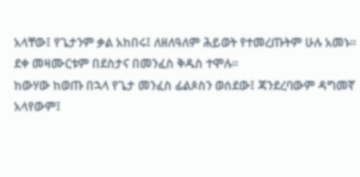አላቸው፤ የጌታንም ቃል አከበሩ፤ ለዘለዓለም ሕይወት የተመረጡትም ሁሉ አመኑ።
ደቀ መዛሙርቱም በደስታና በመንፈስ ቅዱስ ተሞሉ።
ከውሃው ከወጡ በኋላ የጌታ መንፈስ ፊልጶስን ወሰደው፤ ጃንደረባውም ዳግመኛ አላየውም፤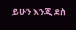ይሁን እንጂ ደስ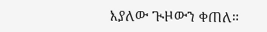እያለው ጒዞውን ቀጠለ።